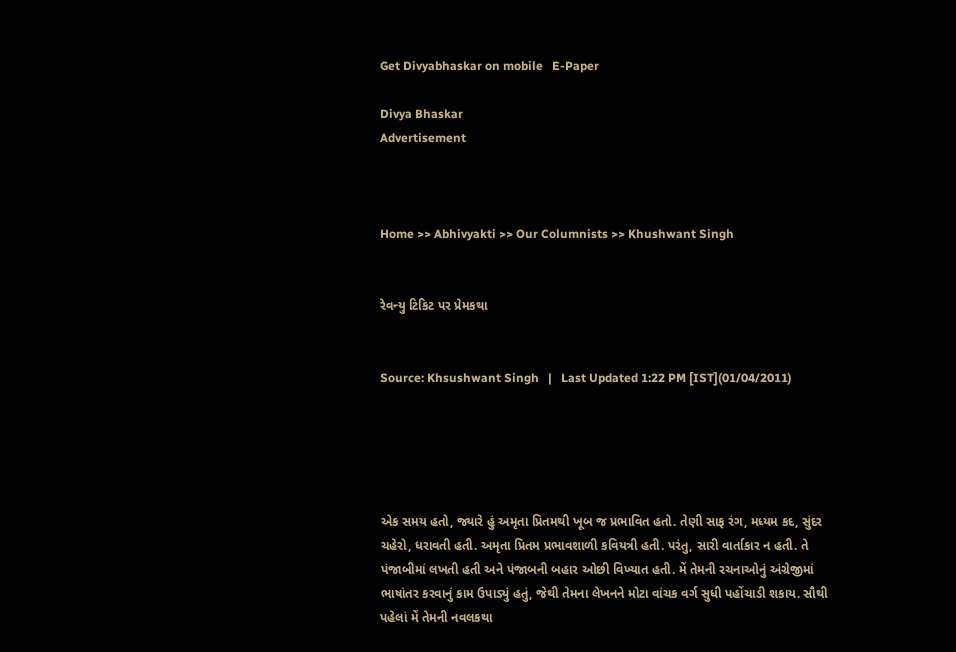Get Divyabhaskar on mobile   E-Paper

Divya Bhaskar
Advertisement



Home >> Abhivyakti >> Our Columnists >> Khushwant Singh


રેવન્યુ ટિકિટ પર પ્રેમકથા


Source: Khsushwant Singh   |   Last Updated 1:22 PM [IST](01/04/2011)





એક સમય હતો, જ્યારે હું અમૃતા પ્રિતમથી ખૂબ જ પ્રભાવિત હતો. તેણી સાફ રંગ, મધ્યમ કદ, સુંદર ચહેરો, ધરાવતી હતી. અમૃતા પ્રિતમ પ્રભાવશાળી કવિયત્રી હતી. પરંતુ, સારી વાર્તાકાર ન હતી. તે પંજાબીમાં લખતી હતી અને પંજાબની બહાર ઓછી વિખ્યાત હતી. મેં તેમની રચનાઓનું અંગ્રેજીમાં ભાષાંતર કરવાનું કામ ઉપાડ્યું હતું, જેથી તેમના લેખનને મોટા વાંચક વર્ગ સુધી પહોંચાડી શકાય. સૌથી પહેલાં મેં તેમની નવલકથા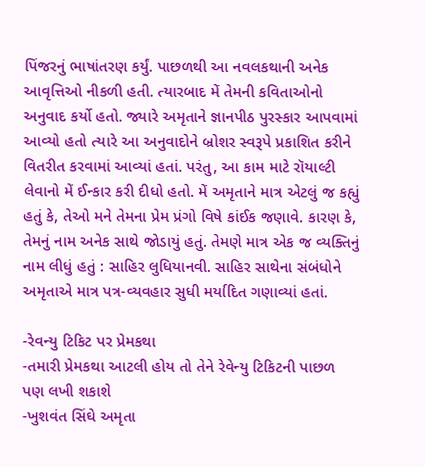પિંજરનું ભાષાંતરણ કર્યું. પાછળથી આ નવલકથાની અનેક આવૃત્તિઓ નીકળી હતી. ત્યારબાદ મેં તેમની કવિતાઓનો અનુવાદ કર્યો હતો. જ્યારે અમૃતાને જ્ઞાનપીઠ પુરસ્કાર આપવામાં આવ્યો હતો ત્યારે આ અનુવાદોને બ્રોશર સ્વરૂપે પ્રકાશિત કરીને વિતરીત કરવામાં આવ્યાં હતાં. પરંતુ, આ કામ માટે રૉયાલ્ટી લેવાનો મેં ઈન્કાર કરી દીધો હતો. મેં અમૃતાને માત્ર એટલું જ કહ્યું હતું કે, તેઓ મને તેમના પ્રેમ પ્રંગો વિષે કાંઈક જણાવે. કારણ કે, તેમનું નામ અનેક સાથે જોડાયું હતું. તેમણે માત્ર એક જ વ્યક્તિનું નામ લીધું હતું : સાહિર લુધિયાનવી. સાહિર સાથેના સંબંધોને અમૃતાએ માત્ર પત્ર-વ્યવહાર સુધી મર્યાદિત ગણાવ્યાં હતાં.

-રેવન્યુ ટિકિટ પર પ્રેમકથા
-તમારી પ્રેમકથા આટલી હોય તો તેને રેવેન્યુ ટિકિટની પાછળ પણ લખી શકાશે
-ખુશવંત સિંઘે અમૃતા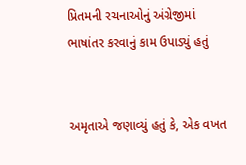પ્રિતમની રચનાઓનું અંગ્રેજીમાં ભાષાંતર કરવાનું કામ ઉપાડ્યું હતું


અમૃતાએ જણાવ્યું હતું કે, એક વખત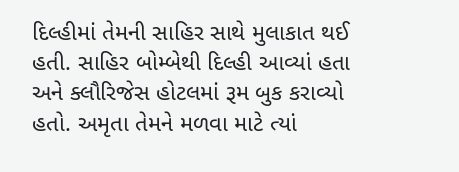દિલ્હીમાં તેમની સાહિર સાથે મુલાકાત થઈ હતી. સાહિર બોમ્બેથી દિલ્હી આવ્યાં હતા અને ક્લૌરિજેસ હોટલમાં રૂમ બુક કરાવ્યો હતો. અમૃતા તેમને મળવા માટે ત્યાં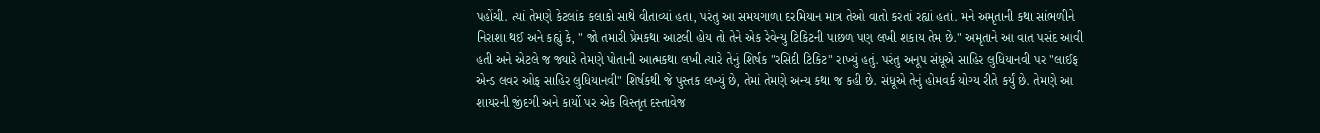પહોંચી. ત્યાં તેમણે કેટલાંક કલાકો સાથે વીતાવ્યાં હતા, પરંતુ આ સમયગાળા દરમિયાન માત્ર તેઓ વાતો કરતાં રહ્યાં હતાં. મને અમૃતાની કથા સાંભળીને નિરાશા થઈ અને કહ્યું કે, " જો તમારી પ્રેમકથા આટલી હોય તો તેને એક રેવેન્યુ ટિકિટની પાછળ પણ લખી શકાય તેમ છે." અમૃતાને આ વાત પસંદ આવી હતી અને એટલે જ જ્યારે તેમણે પોતાની આત્મકથા લખી ત્યારે તેનું શિર્ષક "રસિદી ટિકિટ" રાખ્યું હતું. પરંતુ અનૂપ સંધૂએ સાહિર લુધિયાનવી પર "લાઈફ એન્ડ લવર ઓફ સાહિર લુધિયાનવી" શિર્ષકથી જે પુસ્તક લખ્યું છે, તેમાં તેમણે અન્ય કથા જ કહી છે. સંધૂએ તેનું હોમવર્ક યોગ્ય રીતે કર્યું છે. તેમણે આ શાયરની જીંદગી અને કાર્યો પર એક વિસ્તૃત દસ્તાવેજ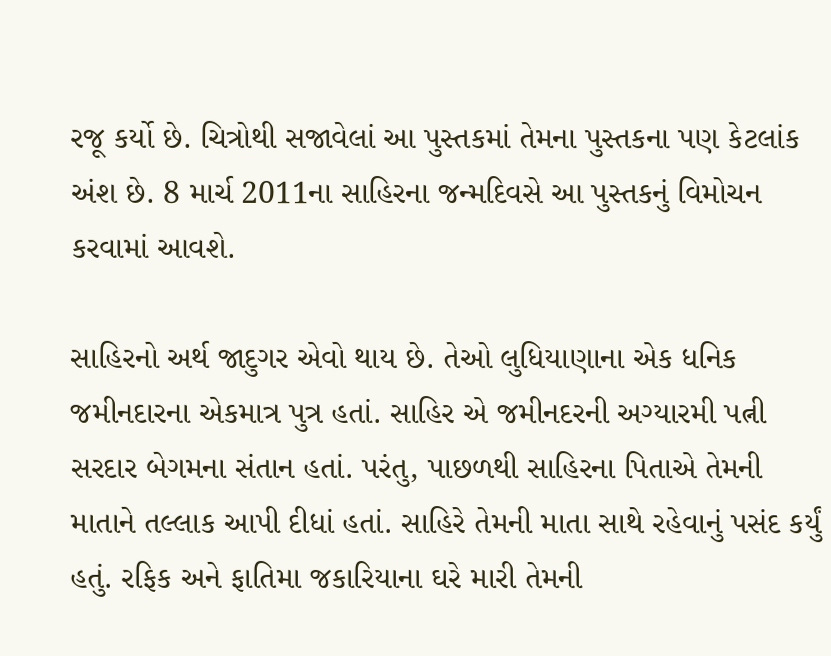રજૂ કર્યો છે. ચિત્રોથી સજાવેલાં આ પુસ્તકમાં તેમના પુસ્તકના પણ કેટલાંક અંશ છે. 8 માર્ચ 2011ના સાહિરના જન્મદિવસે આ પુસ્તકનું વિમોચન કરવામાં આવશે.

સાહિરનો અર્થ જાદુગર એવો થાય છે. તેઓ લુધિયાણાના એક ધનિક જમીનદારના એકમાત્ર પુત્ર હતાં. સાહિર એ જમીનદરની અગ્યારમી પત્ની સરદાર બેગમના સંતાન હતાં. પરંતુ, પાછળથી સાહિરના પિતાએ તેમની માતાને તલ્લાક આપી દીધાં હતાં. સાહિરે તેમની માતા સાથે રહેવાનું પસંદ કર્યું હતું. રફિક અને ફાતિમા જકારિયાના ઘરે મારી તેમની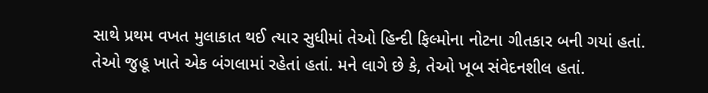સાથે પ્રથમ વખત મુલાકાત થઈ ત્યાર સુધીમાં તેઓ હિન્દી ફિલ્મોના નોટના ગીતકાર બની ગયાં હતાં. તેઓ જુહૂ ખાતે એક બંગલામાં રહેતાં હતાં. મને લાગે છે કે, તેઓ ખૂબ સંવેદનશીલ હતાં.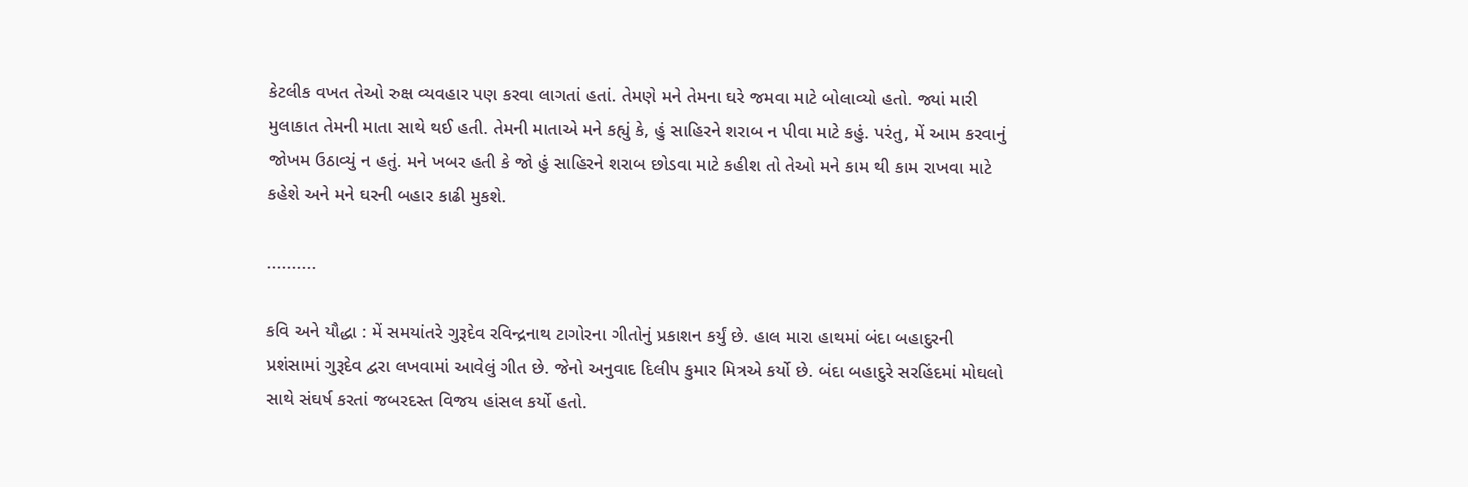કેટલીક વખત તેઓ રુક્ષ વ્યવહાર પણ કરવા લાગતાં હતાં. તેમણે મને તેમના ઘરે જમવા માટે બોલાવ્યો હતો. જ્યાં મારી મુલાકાત તેમની માતા સાથે થઈ હતી. તેમની માતાએ મને કહ્યું કે, હું સાહિરને શરાબ ન પીવા માટે કહું. પરંતુ, મેં આમ કરવાનું જોખમ ઉઠાવ્યું ન હતું. મને ખબર હતી કે જો હું સાહિરને શરાબ છોડવા માટે કહીશ તો તેઓ મને કામ થી કામ રાખવા માટે કહેશે અને મને ઘરની બહાર કાઢી મુકશે.

..........

કવિ અને યૌદ્ધા : મેં સમયાંતરે ગુરૂદેવ રવિન્દ્રનાથ ટાગોરના ગીતોનું પ્રકાશન કર્યું છે. હાલ મારા હાથમાં બંદા બહાદુરની પ્રશંસામાં ગુરૂદેવ દ્વરા લખવામાં આવેલું ગીત છે. જેનો અનુવાદ દિલીપ કુમાર મિત્રએ કર્યો છે. બંદા બહાદુરે સરહિંદમાં મોઘલો સાથે સંઘર્ષ કરતાં જબરદસ્ત વિજય હાંસલ કર્યો હતો.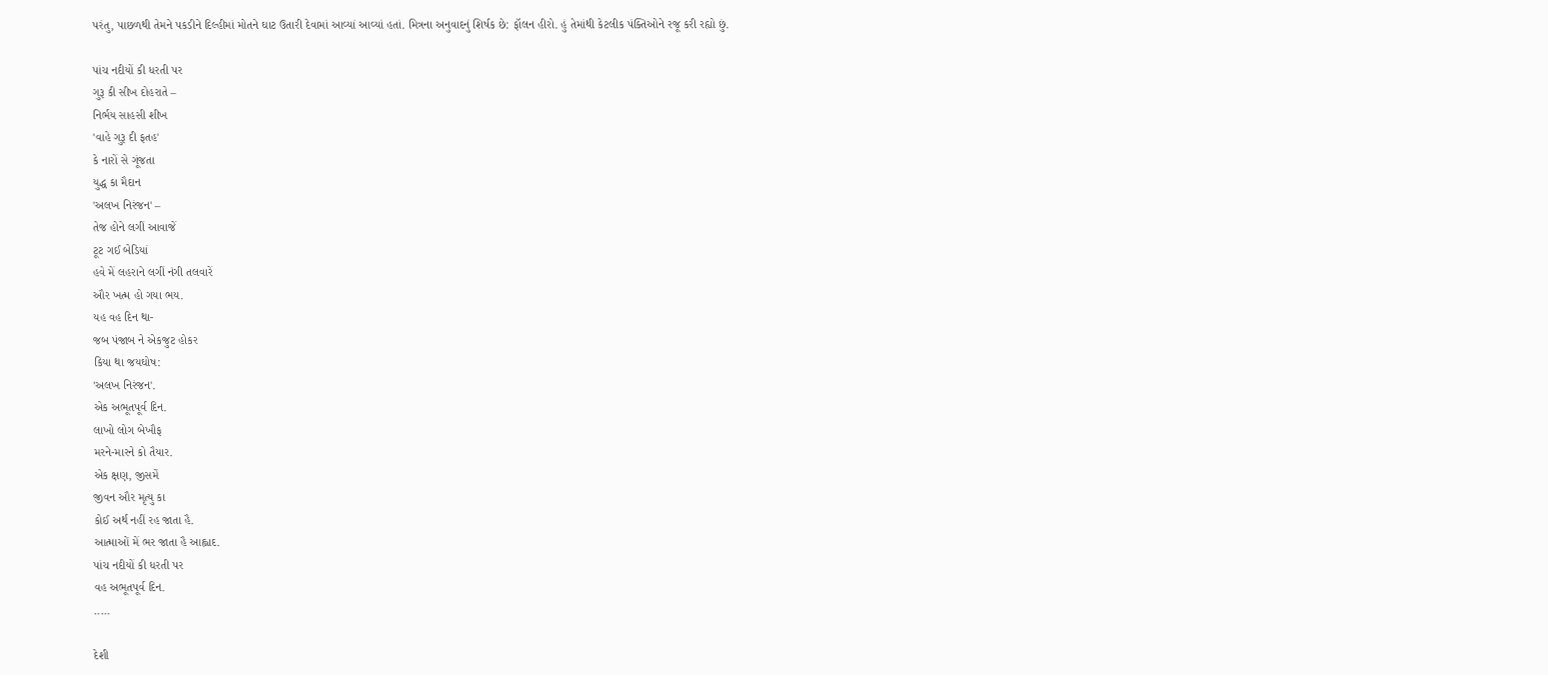પરંતુ, પાછળથી તેમને પકડીને દિલ્હીમાં મોતને ઘાટ ઉતારી દેવામાં આવ્યાં આવ્યાં હતાં. મિત્રના અનુવાદનું શિર્ષક છે: ફૉલન હીરો. હું તેમાંથી કેટલીક પંક્તિઓને રજૂ કરી રહ્યો છું.

પાંચ નદીયોં કી ધરતી પર
ગુરૂ કી સીખ દોહરાતે –
નિર્ભય સાહસી શીખ
'વાહે ગુરૂ દી ફતહ'
કે નારોં સે ગૂંજતા
યુદ્ધ કા મૈદાન
'અલખ નિરંજન' –
તેજ હોને લગીં આવાજેં
ટૂટ ગઈ બેડિયાં
હવે મેં લહરાને લગીં નંગી તલવારેં
ઔર ખત્મ હો ગયા ભય.
યહ વહ દિન થા-
જબ પંજાબ ને એકજુટ હોકર
કિયા થા જયઘોષ:
'અલખ નિરંજન'.
એક અભૂતપૂર્વ દિન.
લાખો લોગ બેખૌફ
મરને-મારને કો તૈયાર.
એક ક્ષણ, જીસમેં
જીવન ઔર મૃત્યુ કા
કોઈ અર્થ નહીં રહ જાતા હૈ.
આત્માઓં મેં ભર જાતા હૈ આહ્લાદ.
પાંચ નદીયોં કી ધરતી પર
વહ અભૂતપૂર્વ દિન.
.....

દેશી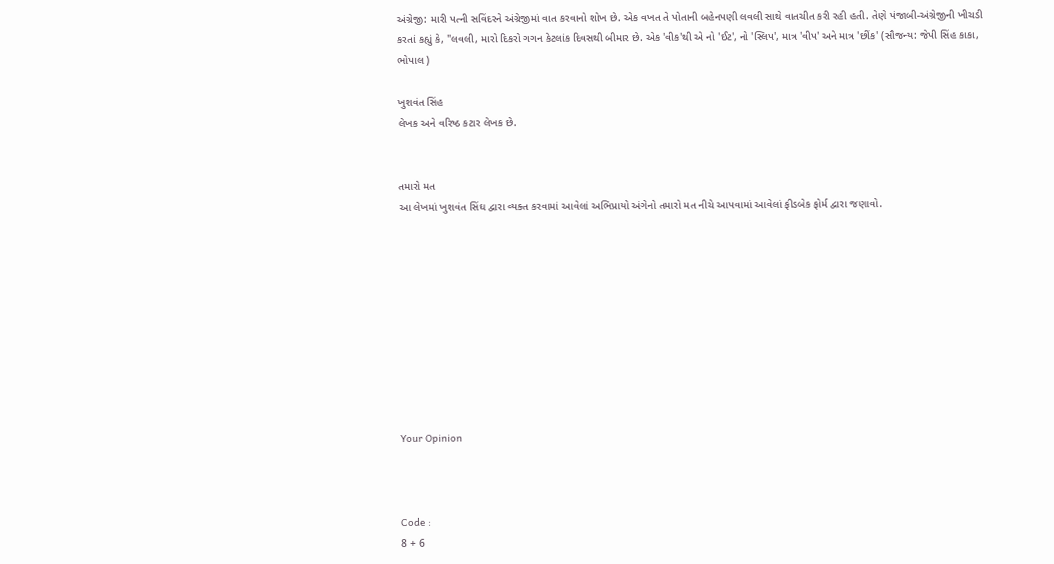અંગ્રેજી: મારી પત્ની સવિંદરને અંગ્રેજીમાં વાત કરવાનો શોખ છે. એક વખત તે પોતાની બહેનપણી લવલી સાથે વાતચીત કરી રહી હતી. તેણે પંજાબી-અંગ્રેજીની ખીચડી કરતાં કહ્યું કે, "લવલી, મારો દિકરો ગગન કેટલાંક દિવસથી બીમાર છે. એક 'વીક'થી એ નો 'ઈટ', નો 'સ્લિપ', માત્ર 'વીપ' અને માત્ર 'છીંક' (સૌજન્ય: જેપી સિંહ કાકા, ભોપાલ )

ખુશવંત સિંહ
લેખક અને વરિષ્ઠ કટાર લેખક છે.


તમારો મત
આ લેખમાં ખુશવંત સિંઘ દ્વારા વ્યક્ત કરવામાં આવેલાં અભિપ્રાયો અંગેનો તમારો મત નીચે આપવામાં આવેલાં ફીડબેક ફોર્મ દ્વારા જણાવો.










Your Opinion



Code :
8 + 6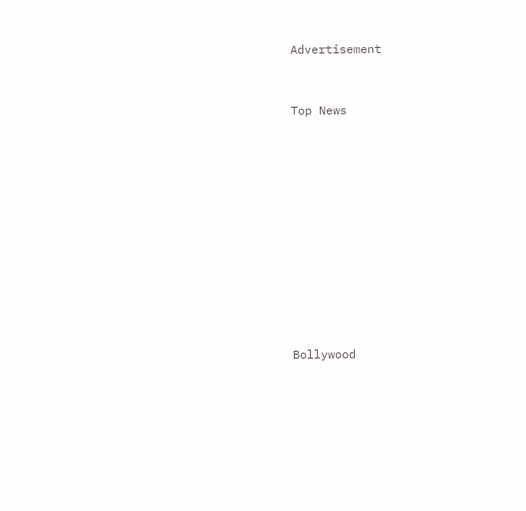Advertisement


Top News











Bollywood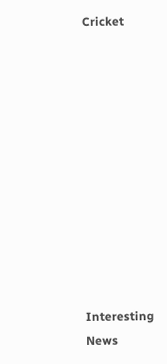Cricket











Interesting News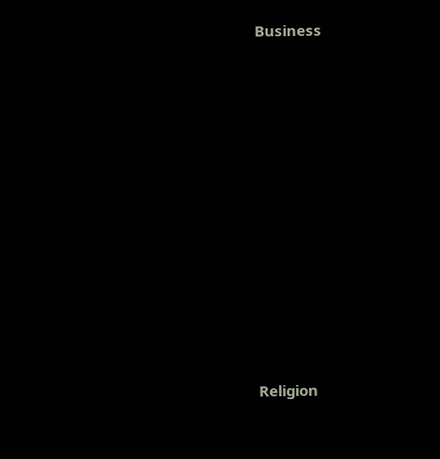Business











Religion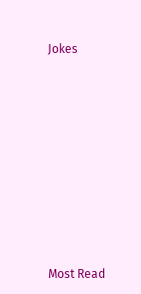Jokes











Most Read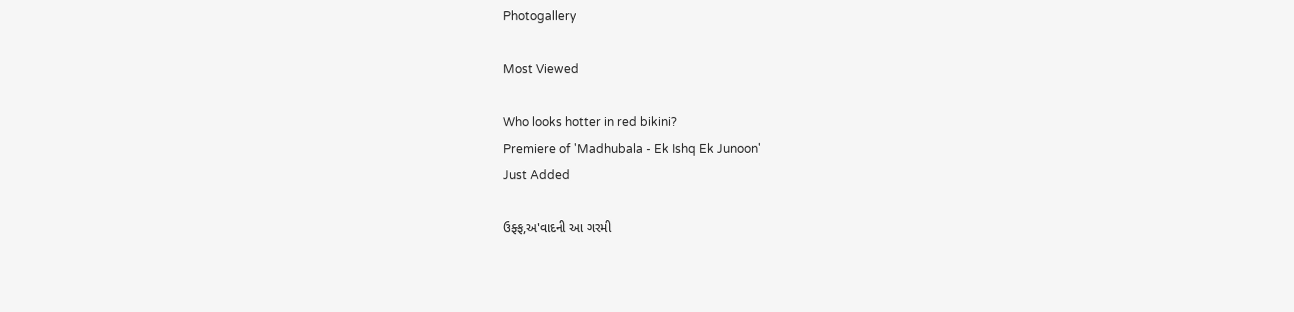Photogallery

Most Viewed

Who looks hotter in red bikini?
Premiere of 'Madhubala - Ek Ishq Ek Junoon'
Just Added

ઉફ્ફ,અ'વાદની આ ગરમી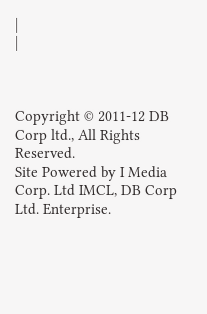|
|



Copyright © 2011-12 DB Corp ltd., All Rights Reserved.
Site Powered by I Media Corp. Ltd IMCL, DB Corp Ltd. Enterprise.